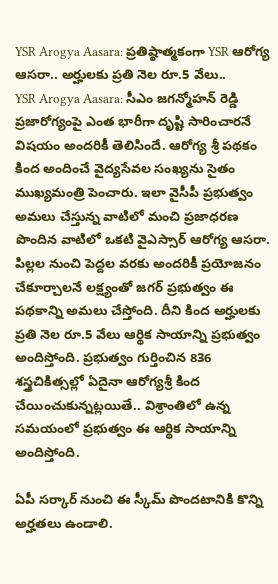YSR Arogya Aasara: ప్రతిష్ఠాత్మకంగా YSR ఆరోగ్య ఆసరా.. అర్హులకు ప్రతి నెల రూ.5 వేలు..
YSR Arogya Aasara: సీఎం జగన్మోహన్ రెడ్డి ప్రజారోగ్యంపై ఎంత భారీగా దృష్టి సారించారనే విషయం అందరికీ తెలిసిందే. ఆరోగ్య శ్రీ పథకం కింద అందించే వైద్యసేవల సంఖ్యను సైతం ముఖ్యమంత్రి పెంచారు. ఇలా వైసీపీ ప్రభుత్వం అమలు చేస్తున్న వాటిలో మంచి ప్రజాధరణ పొందిన వాటిలో ఒకటి వైఎస్సార్ ఆరోగ్య ఆసరా.
పిల్లల నుంచి పెద్దల వరకు అందరికీ ప్రయోజనం చేకూర్చాలనే లక్ష్యంతో జగర్ ప్రభుత్వం ఈ పథకాన్ని అమలు చేస్తోంది. దీని కింద అర్హులకు ప్రతి నెల రూ.5 వేలు ఆర్థిక సాయాన్ని ప్రభుత్వం అందిస్తోంది. ప్రభుత్వం గుర్తించిన 836 శస్త్రచికిత్సల్లో ఏదైనా ఆరోగ్యశ్రీ కింద చేయించుకున్నట్లయితే.. విశ్రాంతిలో ఉన్న సమయంలో ప్రభుత్వం ఈ ఆర్థిక సాయాన్ని అందిస్తోంది.

ఏపీ సర్కార్ నుంచి ఈ స్కీమ్ పొందటానికి కొన్ని అర్హతలు ఉండాలి.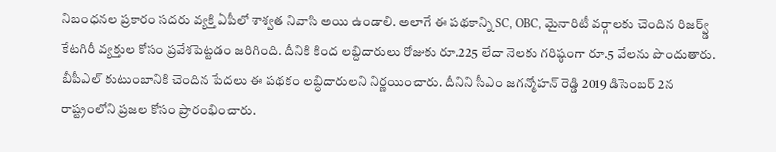నిబంధనల ప్రకారం సదరు వ్యక్తి ఏపీలో శాశ్వత నివాసి అయి ఉండాలి. అలాగే ఈ పథకాన్ని SC, OBC, మైనారిటీ వర్గాలకు చెందిన రిజర్వ్డ్ కేటగిరీ వ్యక్తుల కోసం ప్రవేశపెట్టడం జరిగింది. దీనికి కింద లబ్దిదారులు రోజుకు రూ.225 లేదా నెలకు గరిష్ఠంగా రూ.5 వేలను పొందుతారు. బీపీఎల్ కుటుంబానికి చెందిన పేదలు ఈ పథకం లబ్ధిదారులని నిర్ణయించారు. దీనిని సీఎం జగన్మోహన్ రెడ్డి 2019 డిసెంబర్ 2న రాష్ట్రంలోని ప్రజల కోసం ప్రారంభించారు.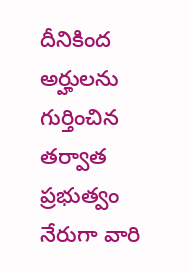దీనికింద అర్హులను గుర్తించిన తర్వాత ప్రభుత్వం నేరుగా వారి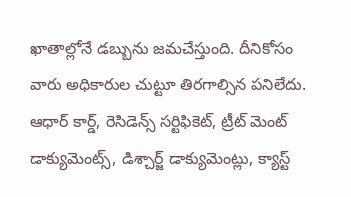ఖాతాల్లోనే డబ్బును జమచేస్తుంది. దీనికోసం వారు అధికారుల చుట్టూ తిరగాల్సిన పనిలేదు. ఆధార్ కార్డ్, రెసిడెన్స్ సర్టిఫికెట్, ట్రీట్ మెంట్ డాక్యుమెంట్స్, డిశ్చార్జ్ డాక్యుమెంట్లు, క్యాస్ట్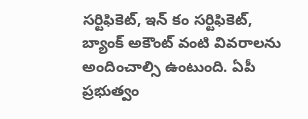సర్టిఫికెట్, ఇన్ కం సర్టిఫికెట్, బ్యాంక్ అకౌంట్ వంటి వివరాలను అందించాల్సి ఉంటుంది. ఏపీ ప్రభుత్వం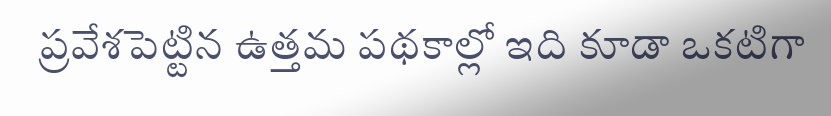ప్రవేశపెట్టిన ఉత్తమ పథకాల్లో ఇది కూడా ఒకటిగా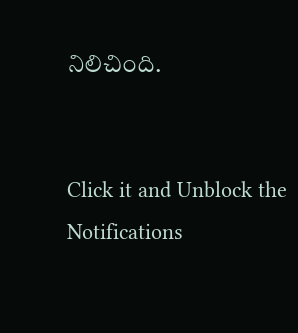నిలిచింది.


Click it and Unblock the Notifications